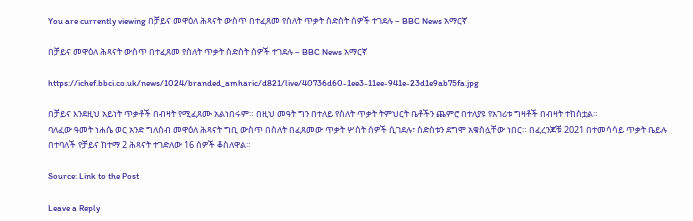You are currently viewing በቻይና መዋዕለ ሕጻናት ውስጥ በተፈጸመ የስለት ጥቃት ስድስት ሰዎች ተገደሉ – BBC News አማርኛ

በቻይና መዋዕለ ሕጻናት ውስጥ በተፈጸመ የስለት ጥቃት ስድስት ሰዎች ተገደሉ – BBC News አማርኛ

https://ichef.bbci.co.uk/news/1024/branded_amharic/d821/live/40736d60-1ee3-11ee-941e-23d1e9ab75fa.jpg

በቻይና እንደዚህ አይነት ጥቃቶች በብዛት የሚፈጸሙ አልነበሩም። በዚህ መዓት ግን በተለይ የስለት ጥቃት ትምህርት ቤቶችን ጨምሮ በተለያዩ የአገሪቱ ግዛቶች በብዛት ተከስቷል።
ባለፈው ዓመት ነሐሴ ወር አንድ ግለሰብ መዋዕለ ሕጻናት ግቢ ውስጥ በስለት በፈጸመው ጥቃት ሦስት ሰዎች ሲገደሉ፣ ስድስቱን ደግሞ አቁስሏቸው ነበር። በፈረንጆቹ 2021 በተመሳሳይ ጥቃት ቤይሉ በተባለች የቻይና ከተማ 2 ሕጻናት ተገድለው 16 ሰዎች ቆስለዋል።

Source: Link to the Post

Leave a Reply